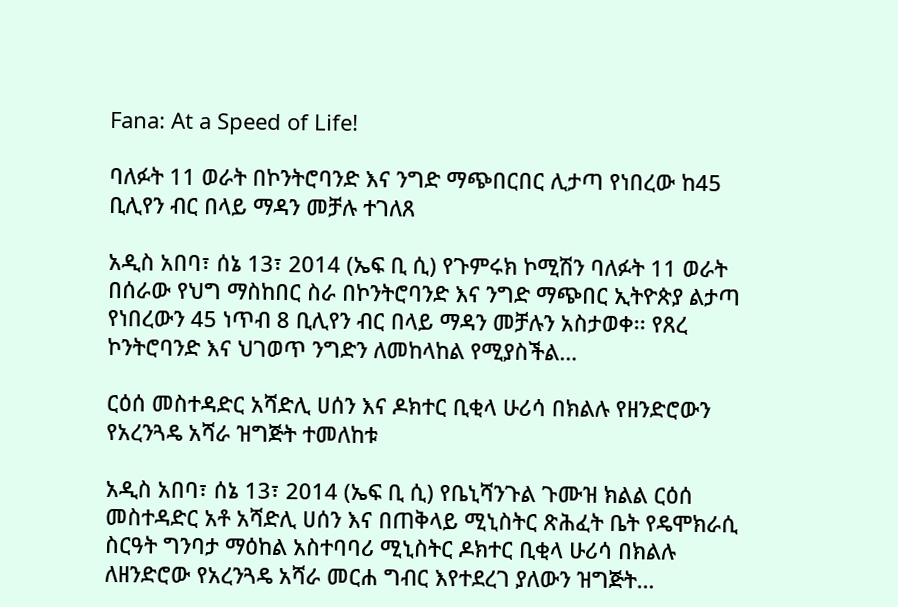Fana: At a Speed of Life!

ባለፉት 11 ወራት በኮንትሮባንድ እና ንግድ ማጭበርበር ሊታጣ የነበረው ከ45 ቢሊየን ብር በላይ ማዳን መቻሉ ተገለጸ

አዲስ አበባ፣ ሰኔ 13፣ 2014 (ኤፍ ቢ ሲ) የጉምሩክ ኮሚሽን ባለፉት 11 ወራት በሰራው የህግ ማስከበር ስራ በኮንትሮባንድ እና ንግድ ማጭበር ኢትዮጵያ ልታጣ የነበረውን 45 ነጥብ 8 ቢሊየን ብር በላይ ማዳን መቻሉን አስታወቀ፡፡ የጸረ ኮንትሮባንድ እና ህገወጥ ንግድን ለመከላከል የሚያስችል…

ርዕሰ መስተዳድር አሻድሊ ሀሰን እና ዶክተር ቢቂላ ሁሪሳ በክልሉ የዘንድሮውን የአረንጓዴ አሻራ ዝግጅት ተመለከቱ

አዲስ አበባ፣ ሰኔ 13፣ 2014 (ኤፍ ቢ ሲ) የቤኒሻንጉል ጉሙዝ ክልል ርዕሰ መስተዳድር አቶ አሻድሊ ሀሰን እና በጠቅላይ ሚኒስትር ጽሕፈት ቤት የዴሞክራሲ ስርዓት ግንባታ ማዕከል አስተባባሪ ሚኒስትር ዶክተር ቢቂላ ሁሪሳ በክልሉ ለዘንድሮው የአረንጓዴ አሻራ መርሐ ግብር እየተደረገ ያለውን ዝግጅት…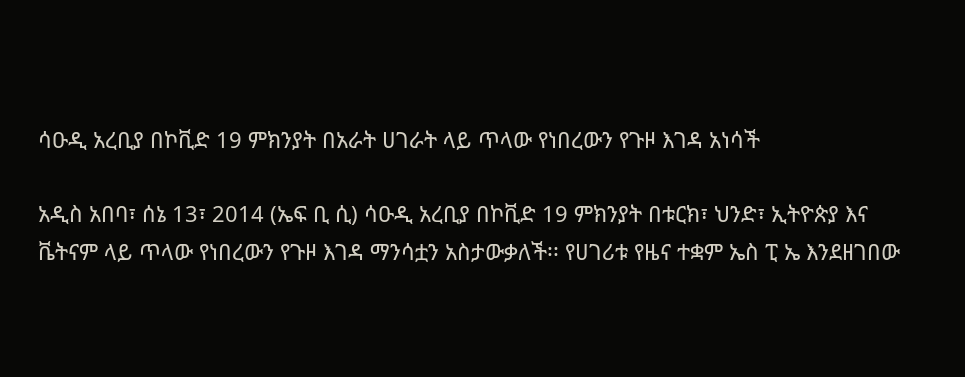ሳዑዲ አረቢያ በኮቪድ 19 ምክንያት በአራት ሀገራት ላይ ጥላው የነበረውን የጉዞ እገዳ አነሳች

አዲስ አበባ፣ ሰኔ 13፣ 2014 (ኤፍ ቢ ሲ) ሳዑዲ አረቢያ በኮቪድ 19 ምክንያት በቱርክ፣ ህንድ፣ ኢትዮጵያ እና ቬትናም ላይ ጥላው የነበረውን የጉዞ እገዳ ማንሳቷን አስታውቃለች፡፡ የሀገሪቱ የዜና ተቋም ኤስ ፒ ኤ እንደዘገበው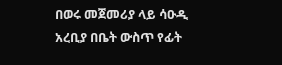በወሩ መጀመሪያ ላይ ሳዑዲ አረቢያ በቤት ውስጥ የፊት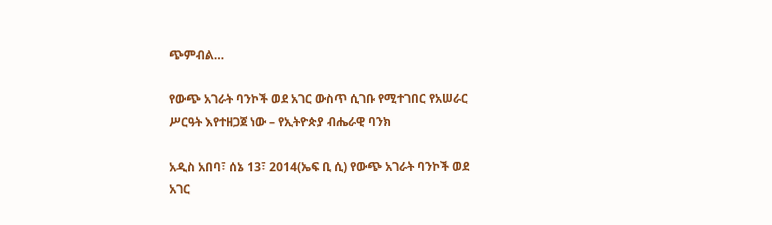ጭምብል…

የውጭ አገራት ባንኮች ወደ አገር ውስጥ ሲገቡ የሚተገበር የአሠራር ሥርዓት እየተዘጋጀ ነው – የኢትዮጵያ ብሔራዊ ባንክ

አዲስ አበባ፣ ሰኔ 13፣ 2014(ኤፍ ቢ ሲ) የውጭ አገራት ባንኮች ወደ አገር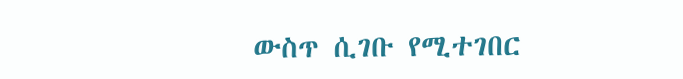ውስጥ ሲገቡ የሚተገበር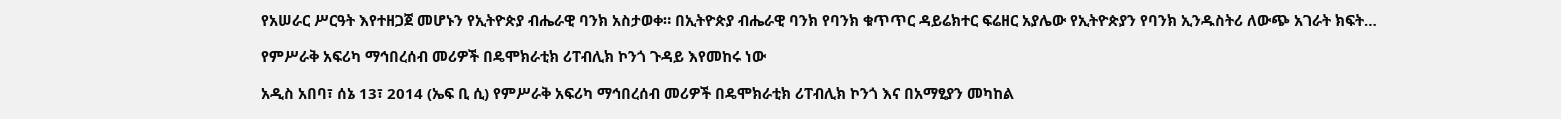የአሠራር ሥርዓት እየተዘጋጀ መሆኑን የኢትዮጵያ ብሔራዊ ባንክ አስታወቀ። በኢትዮጵያ ብሔራዊ ባንክ የባንክ ቁጥጥር ዳይሬክተር ፍሬዘር አያሌው የኢትዮጵያን የባንክ ኢንዱስትሪ ለውጭ አገራት ክፍት…

የምሥራቅ አፍሪካ ማኅበረሰብ መሪዎች በዴሞክራቲክ ሪፐብሊክ ኮንጎ ጉዳይ እየመከሩ ነው

አዲስ አበባ፣ ሰኔ 13፣ 2014 (ኤፍ ቢ ሲ) የምሥራቅ አፍሪካ ማኅበረሰብ መሪዎች በዴሞክራቲክ ሪፐብሊክ ኮንጎ እና በአማፂያን መካከል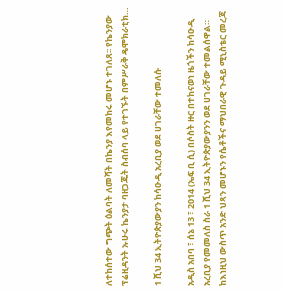ለተከሰተው ግጭት ዕልባት ለመሻት በኬንያ እየመከሩ መሆኑ ተገለጸ፡፡ የኬንያው ፕሬዚዳንት ኡሁሩ ኬንያታ ባዘጋጁት ስብሰባ ላይ የተገኙት በምሥራቅ ዴሞክራቲክ…

1 ሺህ 34 ኢትዮጵያውያን ከሳዑዲ አረቢያ ወደ ሀገራቸው ተመለሱ

አዲስ አበባ ፣ ሰኔ 13 ፣ 2014 (ኤፍ ቢ ሲ) በሶስት ዙር በተከናወነ ዜጎችን ከሳዑዲ አረቢያ የመመለስ ስራ 1 ሺህ 34 ኢትዮጵያውያንን ወደ ሀገራቸው ተመልሰዋል። ከእነዚህ ውስጥ አንድ ህጻን መሆኑን የሴቶችና ማህበራዊ ጉዳይ ሚኒስቴር መረጃ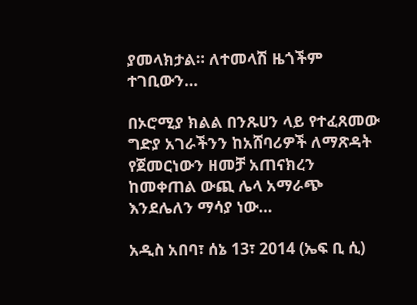ያመላክታል። ለተመላሽ ዜጎችም ተገቢውን…

በኦሮሚያ ክልል በንጹሀን ላይ የተፈጸመው ግድያ አገራችንን ከአሸባሪዎች ለማጽዳት የጀመርነውን ዘመቻ አጠናክረን ከመቀጠል ውጪ ሌላ አማራጭ እንደሌለን ማሳያ ነው…

አዲስ አበባ፣ ሰኔ 13፣ 2014 (ኤፍ ቢ ሲ)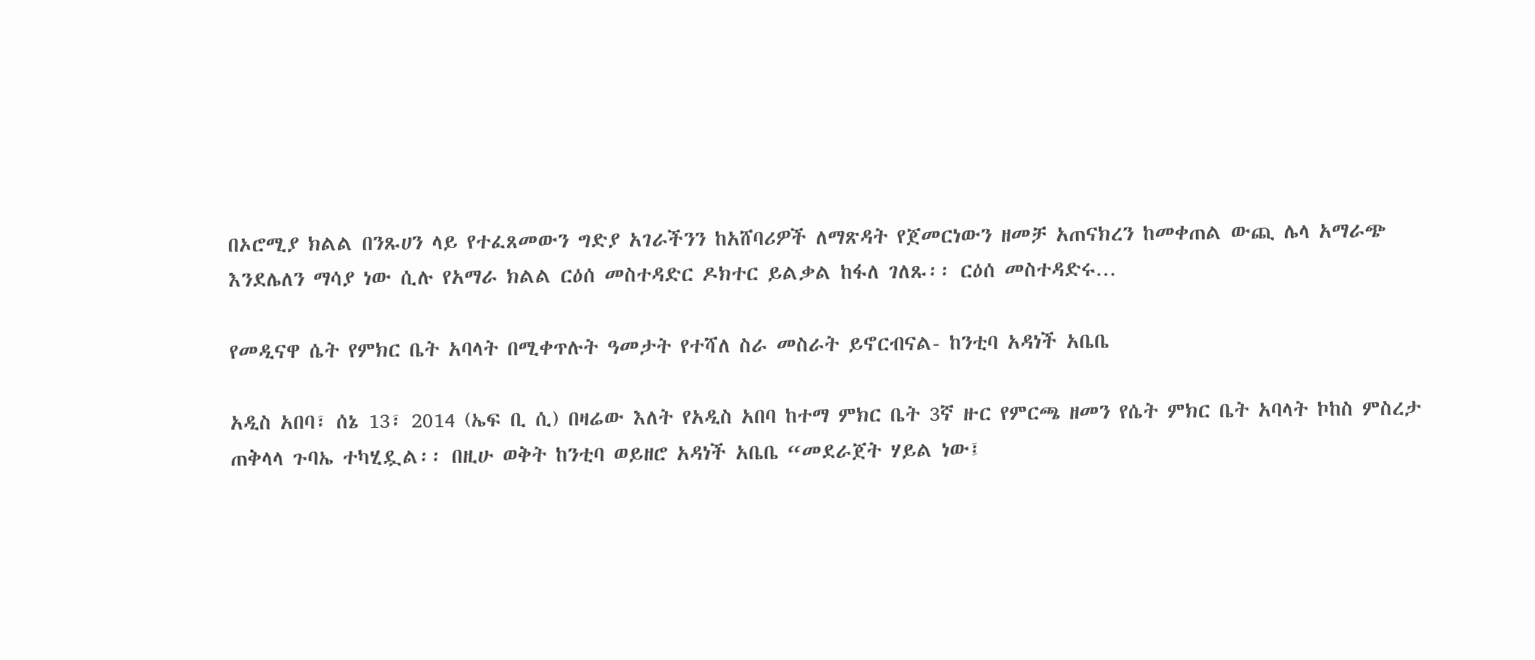በኦሮሚያ ክልል በንጹሀን ላይ የተፈጸመውን ግድያ አገራችንን ከአሸባሪዎች ለማጽዳት የጀመርነውን ዘመቻ አጠናክረን ከመቀጠል ውጪ ሌላ አማራጭ እንደሌለን ማሳያ ነው ሲሉ የአማራ ክልል ርዕሰ መስተዳድር ዶክተር ይልቃል ከፋለ ገለጹ፡፡ ርዕሰ መስተዳድሩ…

የመዲናዋ ሴት የምክር ቤት አባላት በሚቀጥሉት ዓመታት የተሻለ ስራ መስራት ይኖርብናል- ከንቲባ አዳነች አቤቤ

አዲስ አበባ፣ ሰኔ 13፣ 2014 (ኤፍ ቢ ሲ) በዛሬው እለት የአዲስ አበባ ከተማ ምክር ቤት 3ኛ ዙር የምርጫ ዘመን የሴት ምክር ቤት አባላት ኮከስ ምስረታ ጠቅላላ ጉባኤ ተካሂዷል፡፡ በዚሁ ወቅት ከንቲባ ወይዘሮ አዳነች አቤቤ “መደራጀት ሃይል ነው፤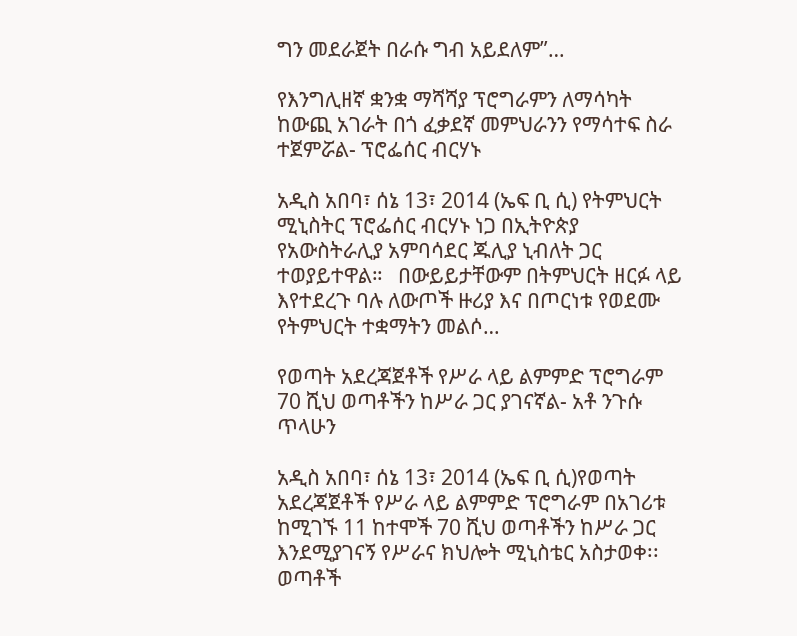ግን መደራጀት በራሱ ግብ አይደለም”…

የእንግሊዘኛ ቋንቋ ማሻሻያ ፕሮግራምን ለማሳካት ከውጪ አገራት በጎ ፈቃደኛ መምህራንን የማሳተፍ ስራ ተጀምሯል- ፕሮፌሰር ብርሃኑ

አዲስ አበባ፣ ሰኔ 13፣ 2014 (ኤፍ ቢ ሲ) የትምህርት ሚኒስትር ፕሮፌሰር ብርሃኑ ነጋ በኢትዮጵያ የአውስትራሊያ አምባሳደር ጁሊያ ኒብለት ጋር ተወያይተዋል።   በውይይታቸውም በትምህርት ዘርፉ ላይ እየተደረጉ ባሉ ለውጦች ዙሪያ እና በጦርነቱ የወደሙ የትምህርት ተቋማትን መልሶ…

የወጣት አደረጃጀቶች የሥራ ላይ ልምምድ ፕሮግራም 70 ሺህ ወጣቶችን ከሥራ ጋር ያገናኛል- አቶ ንጉሱ ጥላሁን

አዲስ አበባ፣ ሰኔ 13፣ 2014 (ኤፍ ቢ ሲ)የወጣት አደረጃጀቶች የሥራ ላይ ልምምድ ፕሮግራም በአገሪቱ ከሚገኙ 11 ከተሞች 70 ሺህ ወጣቶችን ከሥራ ጋር እንደሚያገናኝ የሥራና ክህሎት ሚኒስቴር አስታወቀ፡፡   ወጣቶች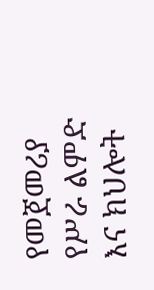የመጀመሪያ የሥራ ልምድ እና ክህሎት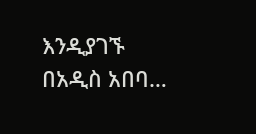እንዲያገኙ በአዲስ አበባ…